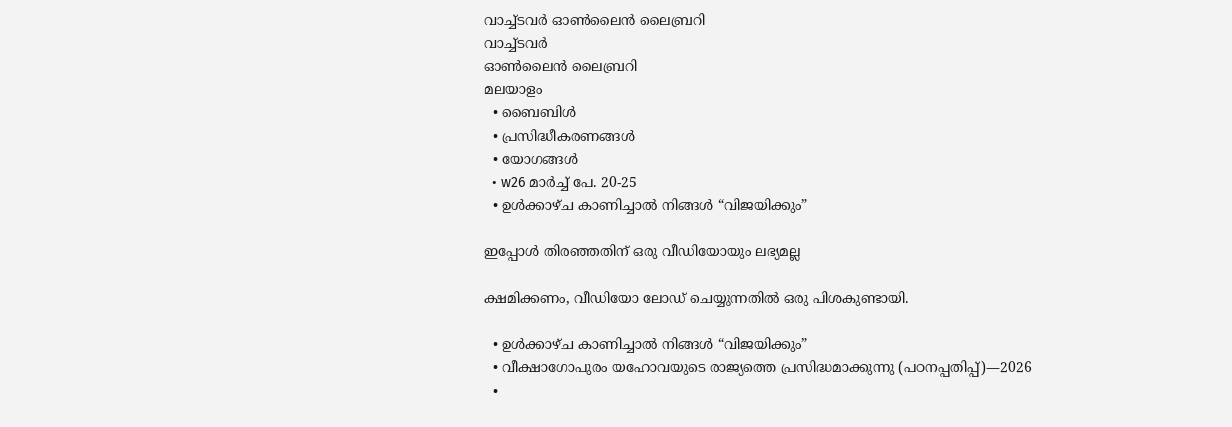വാച്ച്ടവര്‍ ഓണ്‍ലൈന്‍ ലൈബ്രറി
വാച്ച്ടവര്‍
ഓണ്‍ലൈന്‍ ലൈബ്രറി
മലയാളം
  • ബൈബിൾ
  • പ്രസിദ്ധീകരണങ്ങൾ
  • യോഗങ്ങൾ
  • w26 മാർച്ച്‌ പേ. 20-25
  • ഉൾക്കാഴ്‌ച കാണിച്ചാൽ നിങ്ങൾ “വിജയിക്കും”

ഇപ്പോൾ തിരഞ്ഞതിന് ഒരു വീഡിയോയും ലഭ്യമല്ല

ക്ഷമിക്കണം, വീഡിയോ ലോഡ് ചെയ്യുന്നതിൽ ഒരു പിശകുണ്ടായി.

  • ഉൾക്കാഴ്‌ച കാണിച്ചാൽ നിങ്ങൾ “വിജയിക്കും”
  • വീക്ഷാഗോപുരം യഹോവയുടെ രാജ്യത്തെ പ്രസിദ്ധമാക്കുന്നു (പഠനപ്പതിപ്പ്‌)—2026
  •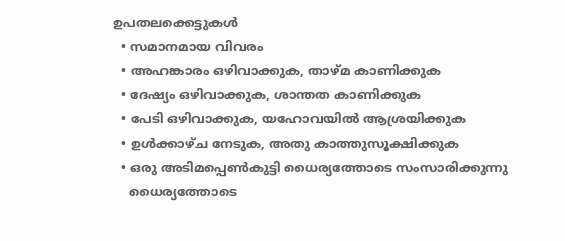ഉപതലക്കെട്ടുകള്‍
  • സമാനമായ വിവരം
  • അഹങ്കാരം ഒഴിവാക്കുക, താഴ്‌മ കാണിക്കുക
  • ദേഷ്യം ഒഴിവാക്കുക, ശാന്തത കാണിക്കുക
  • പേടി ഒഴിവാക്കുക, യഹോവയിൽ ആശ്രയിക്കുക
  • ഉൾക്കാഴ്‌ച നേടുക, അതു കാത്തുസൂക്ഷിക്കുക
  • ഒരു അടിമപ്പെൺകുട്ടി ധൈര്യത്തോടെ സംസാരിക്കുന്നു
    ധൈര്യത്തോടെ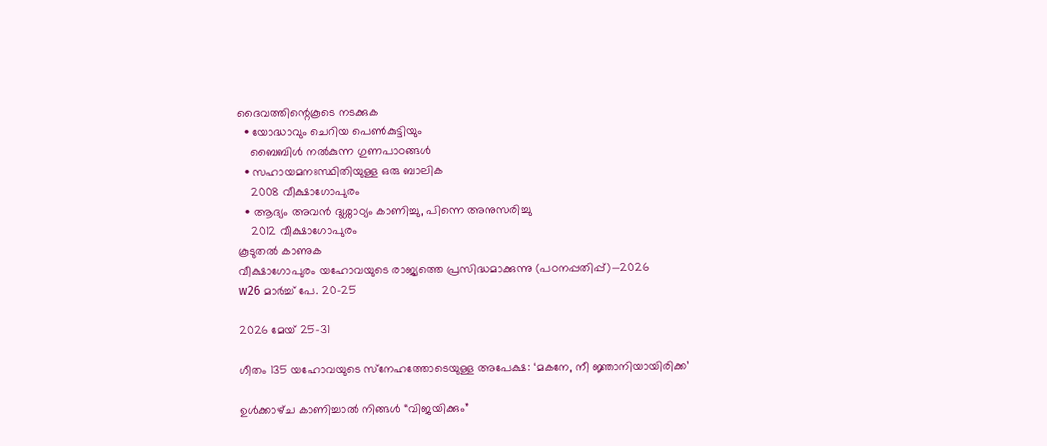ദൈവത്തിന്റെകൂടെ നടക്കുക
  • യോദ്ധാവും ചെറിയ പെൺകുട്ടിയും
    ബൈബിൾ നൽകുന്ന ഗുണപാഠങ്ങൾ
  • സഹായമനഃസ്ഥിതിയുള്ള ഒരു ബാലിക
    2008 വീക്ഷാഗോപുരം
  • ആദ്യം അവൻ ദുശ്ശാഠ്യം കാണിച്ചു, പിന്നെ അനുസരിച്ചു
    2012 വീക്ഷാഗോപുരം
കൂടുതൽ കാണുക
വീക്ഷാഗോപുരം യഹോവയുടെ രാജ്യത്തെ പ്രസിദ്ധമാക്കുന്നു (പഠനപ്പതിപ്പ്‌)—2026
w26 മാർച്ച്‌ പേ. 20-25

2026 മേയ്‌ 25-31

ഗീതം 135 യഹോവയുടെ സ്‌നേഹത്തോടെയുള്ള അപേക്ഷ: ‘മകനേ, നീ ജ്ഞാനിയായിരിക്ക’

ഉൾക്കാഴ്‌ച കാണിച്ചാൽ നിങ്ങൾ “വിജയിക്കും”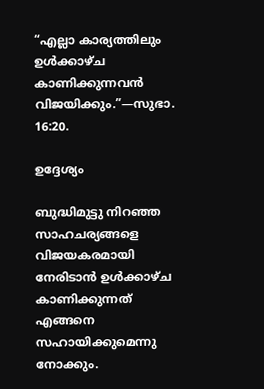“എല്ലാ കാര്യത്തിലും ഉൾക്കാഴ്‌ച കാണിക്കുന്നവൻ വിജയിക്കും.”—സുഭാ. 16:20.

ഉദ്ദേശ്യം

ബുദ്ധിമുട്ടു നിറഞ്ഞ സാഹചര്യങ്ങളെ വിജയകരമായി നേരിടാൻ ഉൾക്കാഴ്‌ച കാണിക്കുന്നത്‌ എങ്ങനെ സഹായിക്കുമെന്നു നോക്കും.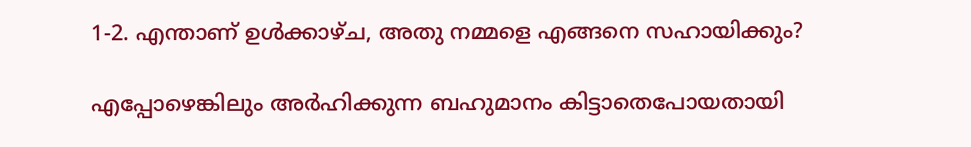1-2. എന്താണ്‌ ഉൾക്കാഴ്‌ച, അതു നമ്മളെ എങ്ങനെ സഹായിക്കും?

എപ്പോഴെങ്കിലും അർഹിക്കുന്ന ബഹുമാനം കിട്ടാതെപോയതായി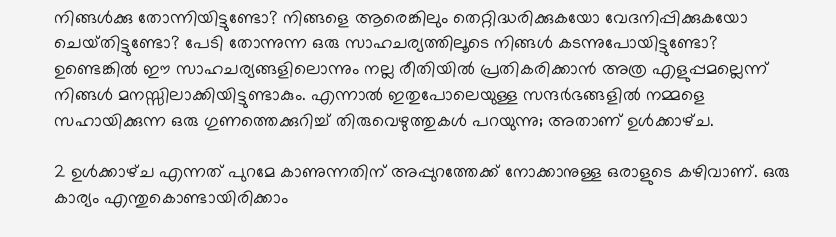നിങ്ങൾക്കു തോന്നിയിട്ടുണ്ടോ? നിങ്ങളെ ആരെങ്കിലും തെറ്റിദ്ധരിക്കുകയോ വേദനിപ്പിക്കുകയോ ചെയ്‌തിട്ടുണ്ടോ? പേടി തോന്നുന്ന ഒരു സാഹചര്യത്തിലൂടെ നിങ്ങൾ കടന്നുപോയിട്ടുണ്ടോ? ഉണ്ടെങ്കിൽ ഈ സാഹചര്യങ്ങളിലൊന്നും നല്ല രീതിയിൽ പ്രതികരിക്കാൻ അത്ര എളുപ്പമല്ലെന്ന്‌ നിങ്ങൾ മനസ്സിലാക്കിയിട്ടുണ്ടാകും. എന്നാൽ ഇതുപോലെയുള്ള സന്ദർഭങ്ങളിൽ നമ്മളെ സഹായിക്കുന്ന ഒരു ഗുണത്തെക്കുറിച്ച്‌ തിരുവെഴുത്തുകൾ പറയുന്നു; അതാണ്‌ ഉൾക്കാഴ്‌ച.

2 ഉൾക്കാഴ്‌ച എന്നത്‌ പുറമേ കാണുന്നതിന്‌ അപ്പുറത്തേക്ക്‌ നോക്കാനുള്ള ഒരാളുടെ കഴിവാണ്‌. ഒരു കാര്യം എന്തുകൊണ്ടായിരിക്കാം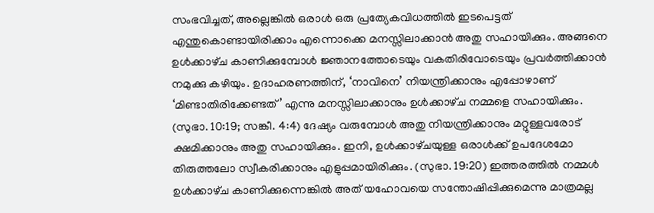സംഭവിച്ചത്‌, അല്ലെങ്കിൽ ഒരാൾ ഒരു പ്രത്യേകവിധത്തിൽ ഇടപെട്ടത്‌ എന്തുകൊണ്ടായിരിക്കാം എന്നൊക്കെ മനസ്സിലാക്കാൻ അതു സഹായിക്കും. അങ്ങനെ ഉൾക്കാഴ്‌ച കാണിക്കുമ്പോൾ ജ്ഞാനത്തോടെയും വകതിരിവോടെയും പ്രവർത്തിക്കാൻ നമുക്കു കഴിയും. ഉദാഹരണത്തിന്‌, ‘നാവിനെ’ നിയന്ത്രിക്കാനും എപ്പോഴാണ്‌ ‘മിണ്ടാതിരിക്കേണ്ടത്‌’ എന്നു മനസ്സിലാക്കാനും ഉൾക്കാഴ്‌ച നമ്മളെ സഹായിക്കും. (സുഭാ. 10:19; സങ്കീ. 4:4) ദേഷ്യം വരുമ്പോൾ അതു നിയന്ത്രിക്കാനും മറ്റുള്ളവരോട്‌ ക്ഷമിക്കാനും അതു സഹായിക്കും. ഇനി, ഉൾക്കാഴ്‌ചയുള്ള ഒരാൾക്ക്‌ ഉപദേശമോ തിരുത്തലോ സ്വീകരിക്കാനും എളുപ്പമായിരിക്കും. (സുഭാ. 19:20) ഇത്തരത്തിൽ നമ്മൾ ഉൾക്കാഴ്‌ച കാണിക്കുന്നെങ്കിൽ അത്‌ യഹോവയെ സന്തോഷിപ്പിക്കുമെന്നു മാത്രമല്ല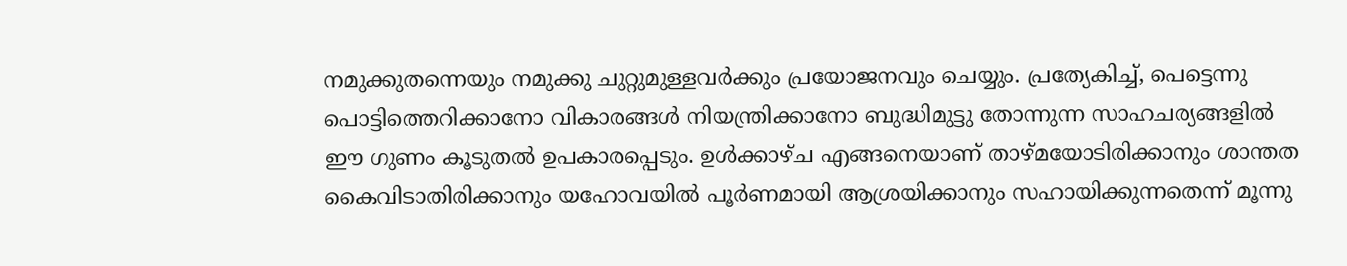നമുക്കുതന്നെയും നമുക്കു ചുറ്റുമുള്ളവർക്കും പ്രയോജനവും ചെയ്യും. പ്രത്യേകിച്ച്‌, പെട്ടെന്നു പൊട്ടിത്തെറിക്കാനോ വികാരങ്ങൾ നിയന്ത്രിക്കാനോ ബുദ്ധിമുട്ടു തോന്നുന്ന സാഹചര്യങ്ങളിൽ ഈ ഗുണം കൂടുതൽ ഉപകാരപ്പെടും. ഉൾക്കാഴ്‌ച എങ്ങനെയാണ്‌ താഴ്‌മയോടിരിക്കാനും ശാന്തത കൈവിടാതിരിക്കാനും യഹോവയിൽ പൂർണമായി ആശ്രയിക്കാനും സഹായിക്കുന്നതെന്ന്‌ മൂന്നു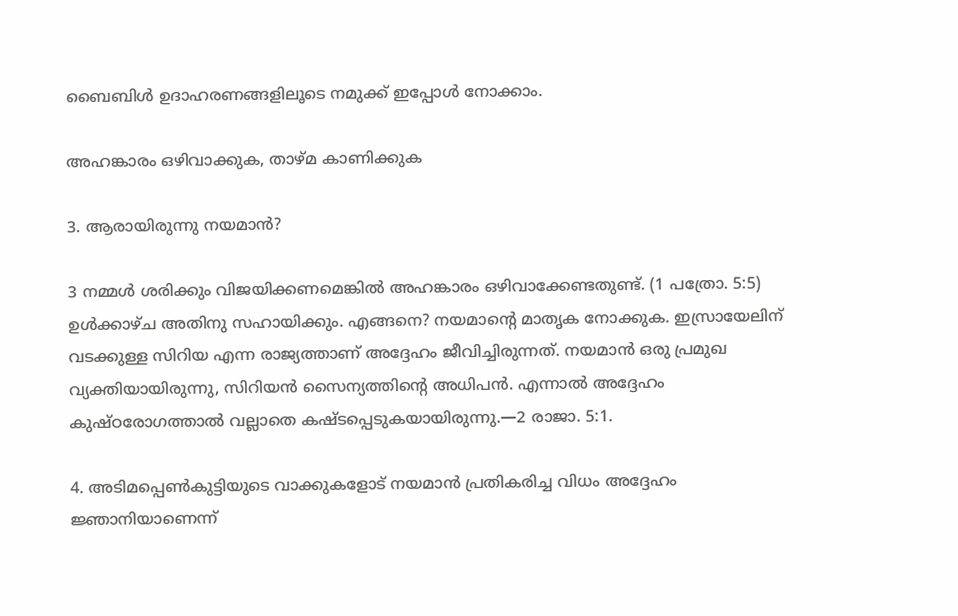ബൈബിൾ ഉദാഹരണങ്ങളിലൂടെ നമുക്ക്‌ ഇപ്പോൾ നോക്കാം.

അഹങ്കാരം ഒഴിവാക്കുക, താഴ്‌മ കാണിക്കുക

3. ആരായിരുന്നു നയമാൻ?

3 നമ്മൾ ശരിക്കും വിജയിക്കണമെങ്കിൽ അഹങ്കാരം ഒഴിവാക്കേണ്ടതുണ്ട്‌. (1 പത്രോ. 5:5) ഉൾക്കാഴ്‌ച അതിനു സഹായിക്കും. എങ്ങനെ? നയമാന്റെ മാതൃക നോക്കുക. ഇസ്രായേലിന്‌ വടക്കുള്ള സിറിയ എന്ന രാജ്യത്താണ്‌ അദ്ദേഹം ജീവിച്ചിരുന്നത്‌. നയമാൻ ഒരു പ്രമുഖ വ്യക്തിയായിരുന്നു, സിറിയൻ സൈന്യത്തിന്റെ അധിപൻ. എന്നാൽ അദ്ദേഹം കുഷ്‌ഠരോഗത്താൽ വല്ലാതെ കഷ്ടപ്പെടുകയായിരുന്നു.—2 രാജാ. 5:1.

4. അടിമപ്പെൺകുട്ടിയുടെ വാക്കുകളോട്‌ നയമാൻ പ്രതികരിച്ച വിധം അദ്ദേഹം ജ്ഞാനിയാണെന്ന്‌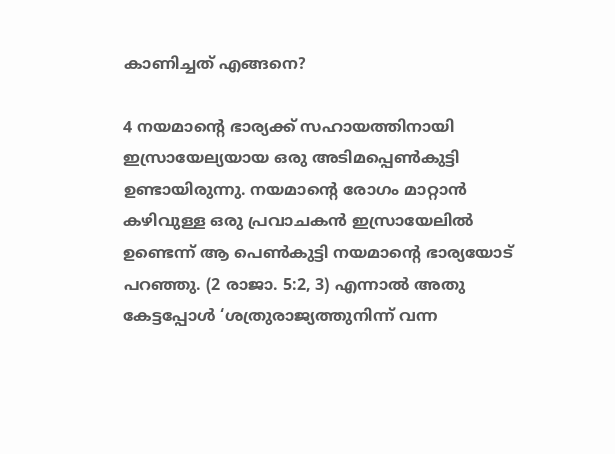കാണിച്ചത്‌ എങ്ങനെ?

4 നയമാന്റെ ഭാര്യക്ക്‌ സഹായത്തിനായി ഇസ്രായേല്യയായ ഒരു അടിമപ്പെൺകുട്ടി ഉണ്ടായിരുന്നു. നയമാന്റെ രോഗം മാറ്റാൻ കഴിവുള്ള ഒരു പ്രവാചകൻ ഇസ്രായേലിൽ ഉണ്ടെന്ന്‌ ആ പെൺകുട്ടി നയമാന്റെ ഭാര്യയോട്‌ പറഞ്ഞു. (2 രാജാ. 5:2, 3) എന്നാൽ അതു കേട്ടപ്പോൾ ‘ശത്രുരാജ്യത്തുനിന്ന്‌ വന്ന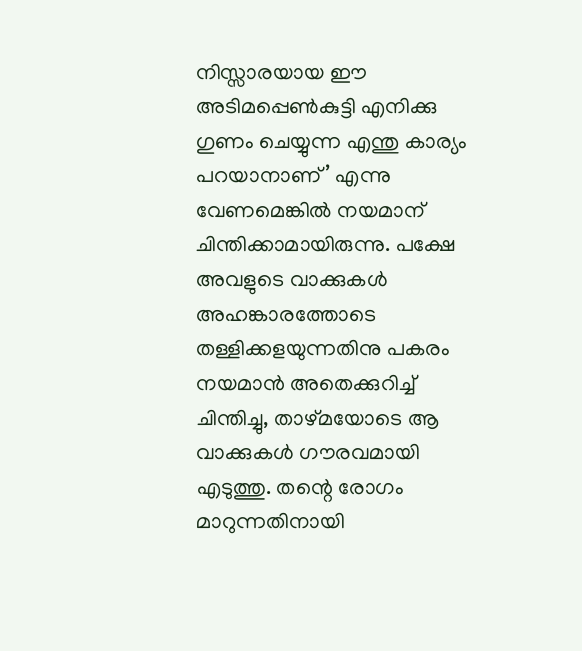നിസ്സാരയായ ഈ അടിമപ്പെൺകുട്ടി എനിക്കു ഗുണം ചെയ്യുന്ന എന്തു കാര്യം പറയാനാണ്‌’ എന്നു വേണമെങ്കിൽ നയമാന്‌ ചിന്തിക്കാമായിരുന്നു. പക്ഷേ അവളുടെ വാക്കുകൾ അഹങ്കാരത്തോടെ തള്ളിക്കളയുന്നതിനു പകരം നയമാൻ അതെക്കുറിച്ച്‌ ചിന്തിച്ചു, താഴ്‌മയോടെ ആ വാക്കുകൾ ഗൗരവമായി എടുത്തു. തന്റെ രോഗം മാറുന്നതിനായി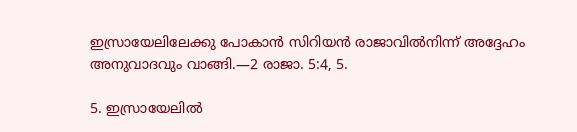ഇസ്രായേലിലേക്കു പോകാൻ സിറിയൻ രാജാവിൽനിന്ന്‌ അദ്ദേഹം അനുവാദവും വാങ്ങി.—2 രാജാ. 5:4, 5.

5. ഇസ്രായേലിൽ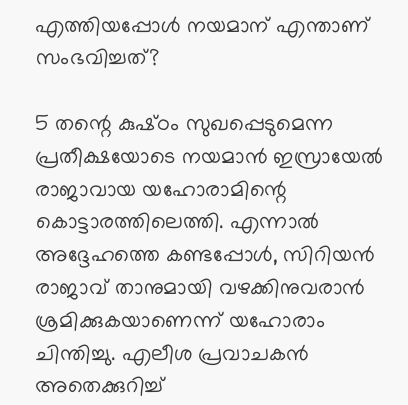എത്തിയപ്പോൾ നയമാന്‌ എന്താണ്‌ സംഭവിച്ചത്‌?

5 തന്റെ കുഷ്‌ഠം സുഖപ്പെടുമെന്ന പ്രതീക്ഷയോടെ നയമാൻ ഇസ്രായേൽ രാജാവായ യഹോരാമിന്റെ കൊട്ടാരത്തിലെത്തി. എന്നാൽ അദ്ദേഹത്തെ കണ്ടപ്പോൾ, സിറിയൻ രാജാവ്‌ താനുമായി വഴക്കിനുവരാൻ ശ്രമിക്കുകയാണെന്ന്‌ യഹോരാം ചിന്തിച്ചു. എലീശ പ്രവാചകൻ അതെക്കുറിച്ച്‌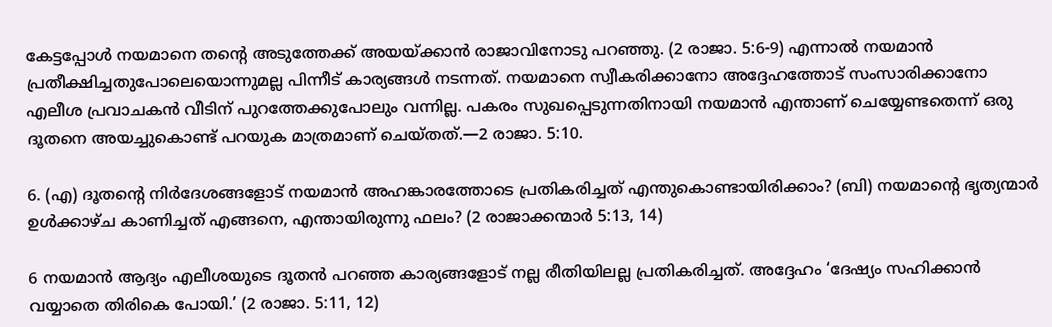കേട്ടപ്പോൾ നയമാനെ തന്റെ അടുത്തേക്ക്‌ അയയ്‌ക്കാൻ രാജാവിനോടു പറഞ്ഞു. (2 രാജാ. 5:6-9) എന്നാൽ നയമാൻ പ്രതീക്ഷിച്ചതുപോലെയൊന്നുമല്ല പിന്നീട്‌ കാര്യങ്ങൾ നടന്നത്‌. നയമാനെ സ്വീകരിക്കാനോ അദ്ദേഹത്തോട്‌ സംസാരിക്കാനോ എലീശ പ്രവാചകൻ വീടിന്‌ പുറത്തേക്കുപോലും വന്നില്ല. പകരം സുഖപ്പെടുന്നതിനായി നയമാൻ എന്താണ്‌ ചെയ്യേണ്ടതെന്ന്‌ ഒരു ദൂതനെ അയച്ചുകൊണ്ട്‌ പറയുക മാത്രമാണ്‌ ചെയ്‌തത്‌.—2 രാജാ. 5:10.

6. (എ) ദൂതന്റെ നിർദേശങ്ങളോട്‌ നയമാൻ അഹങ്കാരത്തോടെ പ്രതികരിച്ചത്‌ എന്തുകൊണ്ടായിരിക്കാം? (ബി) നയമാന്റെ ഭൃത്യന്മാർ ഉൾക്കാഴ്‌ച കാണിച്ചത്‌ എങ്ങനെ, എന്തായിരുന്നു ഫലം? (2 രാജാക്കന്മാർ 5:13, 14)

6 നയമാൻ ആദ്യം എലീശയുടെ ദൂതൻ പറഞ്ഞ കാര്യങ്ങളോട്‌ നല്ല രീതിയിലല്ല പ്രതികരിച്ചത്‌. അദ്ദേഹം ‘ദേഷ്യം സഹിക്കാൻ വയ്യാതെ തിരികെ പോയി.’ (2 രാജാ. 5:11, 12)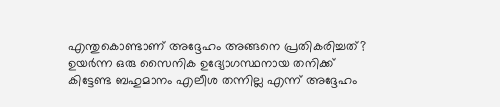എന്തുകൊണ്ടാണ്‌ അദ്ദേഹം അങ്ങനെ പ്രതികരിച്ചത്‌? ഉയർന്ന ഒരു സൈനിക ഉദ്യോഗസ്ഥനായ തനിക്ക്‌ കിട്ടേണ്ട ബഹുമാനം എലീശ തന്നില്ല എന്ന്‌ അദ്ദേഹം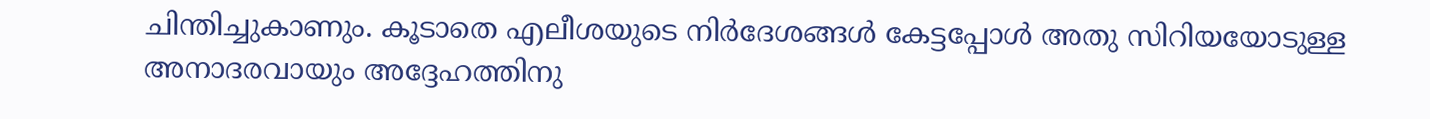ചിന്തിച്ചുകാണും. കൂടാതെ എലീശയുടെ നിർദേശങ്ങൾ കേട്ടപ്പോൾ അതു സിറിയയോടുള്ള അനാദരവായും അദ്ദേഹത്തിനു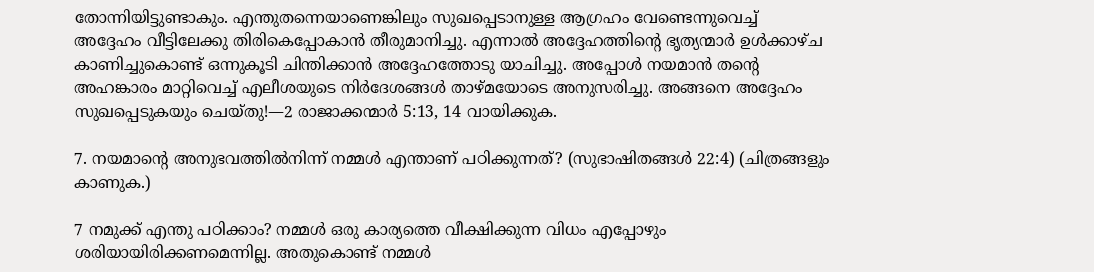തോന്നിയിട്ടുണ്ടാകും. എന്തുതന്നെയാണെങ്കിലും സുഖപ്പെടാനുള്ള ആഗ്രഹം വേണ്ടെന്നുവെച്ച്‌ അദ്ദേഹം വീട്ടിലേക്കു തിരികെപ്പോകാൻ തീരുമാനിച്ചു. എന്നാൽ അദ്ദേഹത്തിന്റെ ഭൃത്യന്മാർ ഉൾക്കാഴ്‌ച കാണിച്ചുകൊണ്ട്‌ ഒന്നുകൂടി ചിന്തിക്കാൻ അദ്ദേഹത്തോടു യാചിച്ചു. അപ്പോൾ നയമാൻ തന്റെ അഹങ്കാരം മാറ്റിവെച്ച്‌ എലീശയുടെ നിർദേശങ്ങൾ താഴ്‌മയോടെ അനുസരിച്ചു. അങ്ങനെ അദ്ദേഹം സുഖപ്പെടുകയും ചെയ്‌തു!—2 രാജാക്കന്മാർ 5:13, 14 വായിക്കുക.

7. നയമാന്റെ അനുഭവത്തിൽനിന്ന്‌ നമ്മൾ എന്താണ്‌ പഠിക്കുന്നത്‌? (സുഭാഷിതങ്ങൾ 22:4) (ചിത്രങ്ങളും കാണുക.)

7 നമുക്ക്‌ എന്തു പഠിക്കാം? നമ്മൾ ഒരു കാര്യത്തെ വീക്ഷിക്കുന്ന വിധം എപ്പോഴും ശരിയായിരിക്കണമെന്നില്ല. അതുകൊണ്ട്‌ നമ്മൾ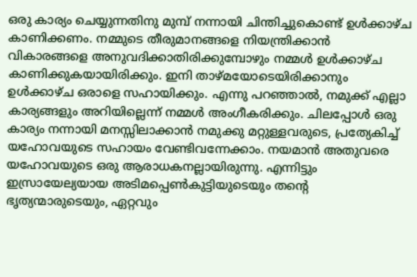ഒരു കാര്യം ചെയ്യുന്നതിനു മുമ്പ്‌ നന്നായി ചിന്തിച്ചുകൊണ്ട്‌ ഉൾക്കാഴ്‌ച കാണിക്കണം. നമ്മുടെ തീരുമാനങ്ങളെ നിയന്ത്രിക്കാൻ വികാരങ്ങളെ അനുവദിക്കാതിരിക്കുമ്പോഴും നമ്മൾ ഉൾക്കാഴ്‌ച കാണിക്കുകയായിരിക്കും. ഇനി താഴ്‌മയോടെയിരിക്കാനും ഉൾക്കാഴ്‌ച ഒരാളെ സഹായിക്കും. എന്നു പറഞ്ഞാൽ, നമുക്ക്‌ എല്ലാ കാര്യങ്ങളും അറിയില്ലെന്ന്‌ നമ്മൾ അംഗീകരിക്കും. ചിലപ്പോൾ ഒരു കാര്യം നന്നായി മനസ്സിലാക്കാൻ നമുക്കു മറ്റുള്ളവരുടെ, പ്രത്യേകിച്ച്‌ യഹോവയുടെ സഹായം വേണ്ടിവന്നേക്കാം. നയമാൻ അതുവരെ യഹോവയുടെ ഒരു ആരാധകനല്ലായിരുന്നു. എന്നിട്ടും ഇസ്രായേല്യയായ അടിമപ്പെൺകുട്ടിയുടെയും തന്റെ ഭൃത്യന്മാരുടെയും, ഏറ്റവും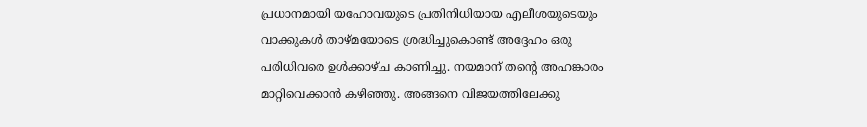പ്രധാനമായി യഹോവയുടെ പ്രതിനിധിയായ എലീശയുടെയും വാക്കുകൾ താഴ്‌മയോടെ ശ്രദ്ധിച്ചുകൊണ്ട്‌ അദ്ദേഹം ഒരു പരിധിവരെ ഉൾക്കാഴ്‌ച കാണിച്ചു. നയമാന്‌ തന്റെ അഹങ്കാരം മാറ്റിവെക്കാൻ കഴിഞ്ഞു. അങ്ങനെ വിജയത്തിലേക്കു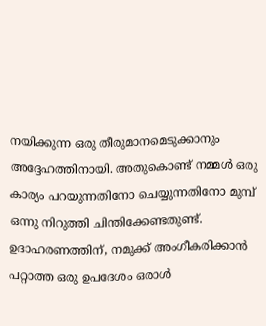നയിക്കുന്ന ഒരു തീരുമാനമെടുക്കാനും അദ്ദേഹത്തിനായി. അതുകൊണ്ട്‌ നമ്മൾ ഒരു കാര്യം പറയുന്നതിനോ ചെയ്യുന്നതിനോ മുമ്പ്‌ ഒന്നു നിറുത്തി ചിന്തിക്കേണ്ടതുണ്ട്‌. ഉദാഹരണത്തിന്‌, നമുക്ക്‌ അംഗീകരിക്കാൻ പറ്റാത്ത ഒരു ഉപദേശം ഒരാൾ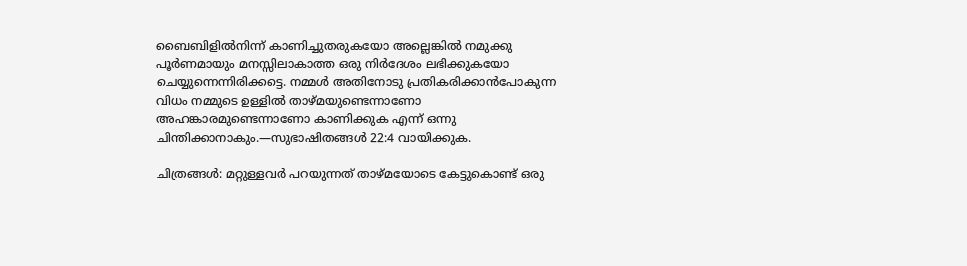ബൈബിളിൽനിന്ന്‌ കാണിച്ചുതരുകയോ അല്ലെങ്കിൽ നമുക്കു പൂർണമായും മനസ്സിലാകാത്ത ഒരു നിർദേശം ലഭിക്കുകയോ ചെയ്യുന്നെന്നിരിക്കട്ടെ. നമ്മൾ അതിനോടു പ്രതികരിക്കാൻപോകുന്ന വിധം നമ്മുടെ ഉള്ളിൽ താഴ്‌മയുണ്ടെന്നാണോ അഹങ്കാരമുണ്ടെന്നാണോ കാണിക്കുക എന്ന്‌ ഒന്നു ചിന്തിക്കാനാകും.—സുഭാഷിതങ്ങൾ 22:4 വായിക്കുക.

ചിത്രങ്ങൾ: മറ്റുള്ളവർ പറയുന്നത്‌ താഴ്‌മയോടെ കേട്ടുകൊണ്ട്‌ ഒരു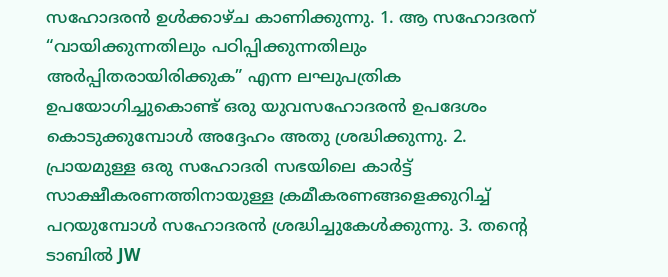സഹോദരൻ ഉൾക്കാഴ്‌ച കാണിക്കുന്നു. 1. ആ സഹോദരന്‌ “വായിക്കുന്നതിലും പഠിപ്പിക്കുന്നതിലും അർപ്പിതരായിരിക്കുക” എന്ന ലഘുപത്രിക ഉപയോഗിച്ചുകൊണ്ട്‌ ഒരു യുവസഹോദരൻ ഉപദേശം കൊടുക്കുമ്പോൾ അദ്ദേഹം അതു ശ്രദ്ധിക്കുന്നു. 2. പ്രായമുള്ള ഒരു സഹോദരി സഭയിലെ കാർട്ട്‌ സാക്ഷീകരണത്തിനായുള്ള ക്രമീകരണങ്ങളെക്കുറിച്ച്‌ പറയുമ്പോൾ സഹോദരൻ ശ്രദ്ധിച്ചുകേൾക്കുന്നു. 3. തന്റെ ടാബിൽ JW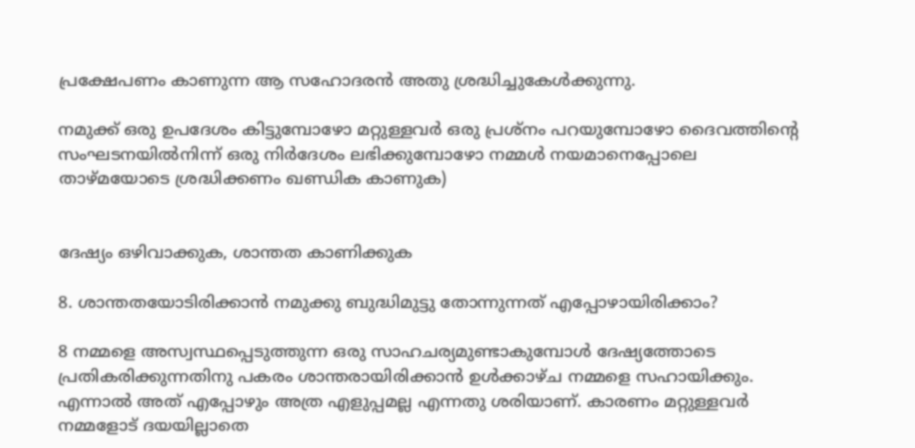പ്രക്ഷേപണം കാണുന്ന ആ സഹോദരൻ അതു ശ്രദ്ധിച്ചുകേൾക്കുന്നു.

നമുക്ക്‌ ഒരു ഉപദേശം കിട്ടുമ്പോഴോ മറ്റുള്ളവർ ഒരു പ്രശ്‌നം പറയുമ്പോഴോ ദൈവത്തിന്റെ സംഘടനയിൽനിന്ന്‌ ഒരു നിർദേശം ലഭിക്കുമ്പോഴോ നമ്മൾ നയമാനെപ്പോലെ താഴ്‌മയോടെ ശ്രദ്ധിക്കണം ഖണ്ഡിക കാണുക)


ദേഷ്യം ഒഴിവാക്കുക, ശാന്തത കാണിക്കുക

8. ശാന്തതയോടിരിക്കാൻ നമുക്കു ബുദ്ധിമുട്ടു തോന്നുന്നത്‌ എപ്പോഴായിരിക്കാം?

8 നമ്മളെ അസ്വസ്ഥപ്പെടുത്തുന്ന ഒരു സാഹചര്യമുണ്ടാകുമ്പോൾ ദേഷ്യത്തോടെ പ്രതികരിക്കുന്നതിനു പകരം ശാന്തരായിരിക്കാൻ ഉൾക്കാഴ്‌ച നമ്മളെ സഹായിക്കും. എന്നാൽ അത്‌ എപ്പോഴും അത്ര എളുപ്പമല്ല എന്നതു ശരിയാണ്‌. കാരണം മറ്റുള്ളവർ നമ്മളോട്‌ ദയയില്ലാതെ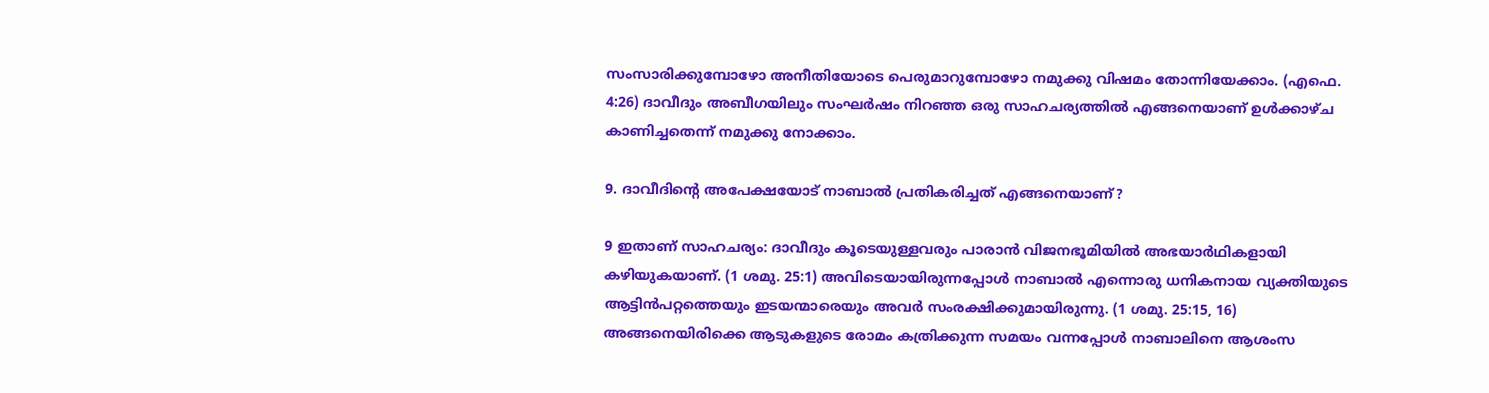സംസാരിക്കുമ്പോഴോ അനീതിയോടെ പെരുമാറുമ്പോഴോ നമുക്കു വിഷമം തോന്നിയേക്കാം. (എഫെ. 4:26) ദാവീദും അബീഗയിലും സംഘർഷം നിറഞ്ഞ ഒരു സാഹചര്യത്തിൽ എങ്ങനെയാണ്‌ ഉൾക്കാഴ്‌ച കാണിച്ചതെന്ന്‌ നമുക്കു നോക്കാം.

9. ദാവീദിന്റെ അപേക്ഷയോട്‌ നാബാൽ പ്രതികരിച്ചത്‌ എങ്ങനെയാണ്‌?

9 ഇതാണ്‌ സാഹചര്യം: ദാവീദും കൂടെയുള്ളവരും പാരാൻ വിജനഭൂമിയിൽ അഭയാർഥികളായി കഴിയുകയാണ്‌. (1 ശമു. 25:1) അവിടെയായിരുന്നപ്പോൾ നാബാൽ എന്നൊരു ധനികനായ വ്യക്തിയുടെ ആട്ടിൻപറ്റത്തെയും ഇടയന്മാരെയും അവർ സംരക്ഷിക്കുമായിരുന്നു. (1 ശമു. 25:15, 16) അങ്ങനെയിരിക്കെ ആടുകളുടെ രോമം കത്രിക്കുന്ന സമയം വന്നപ്പോൾ നാബാലിനെ ആശംസ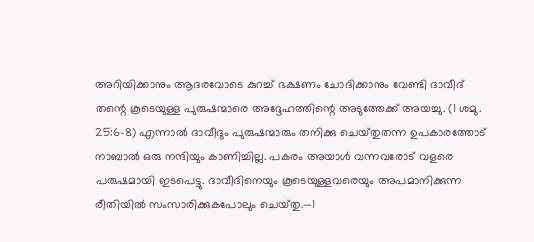അറിയിക്കാനും ആദരവോടെ കുറച്ച്‌ ഭക്ഷണം ചോദിക്കാനും വേണ്ടി ദാവീദ്‌ തന്റെ കൂടെയുള്ള പുരുഷന്മാരെ അദ്ദേഹത്തിന്റെ അടുത്തേക്ക്‌ അയച്ചു. (1 ശമു. 25:6-8) എന്നാൽ ദാവീദും പുരുഷന്മാരും തനിക്കു ചെയ്‌തുതന്ന ഉപകാരത്തോട്‌ നാബാൽ ഒരു നന്ദിയും കാണിച്ചില്ല. പകരം അയാൾ വന്നവരോട്‌ വളരെ പരുഷമായി ഇടപെട്ടു. ദാവീദിനെയും കൂടെയുള്ളവരെയും അപമാനിക്കുന്ന രീതിയിൽ സംസാരിക്കുകപോലും ചെയ്‌തു.—1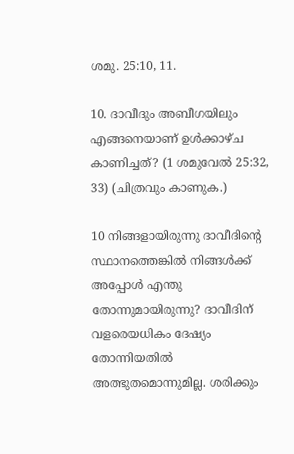ശമു. 25:10, 11.

10. ദാവീദും അബീഗയിലും എങ്ങനെയാണ്‌ ഉൾക്കാഴ്‌ച കാണിച്ചത്‌? (1 ശമുവേൽ 25:32, 33) (ചിത്രവും കാണുക.)

10 നിങ്ങളായിരുന്നു ദാവീദിന്റെ സ്ഥാനത്തെങ്കിൽ നിങ്ങൾക്ക്‌ അപ്പോൾ എന്തു തോന്നുമായിരുന്നു? ദാവീദിന്‌ വളരെയധികം ദേഷ്യം തോന്നിയതിൽ അത്ഭുതമൊന്നുമില്ല. ശരിക്കും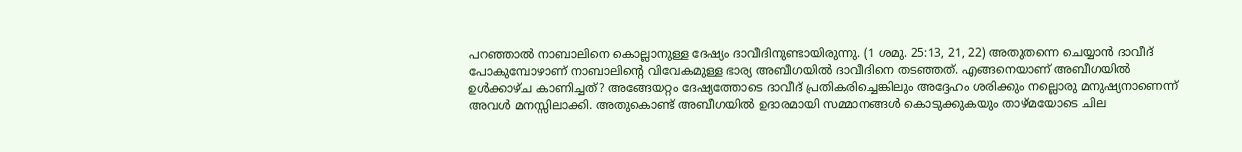പറഞ്ഞാൽ നാബാലിനെ കൊല്ലാനുള്ള ദേഷ്യം ദാവീദിനുണ്ടായിരുന്നു. (1 ശമു. 25:13, 21, 22) അതുതന്നെ ചെയ്യാൻ ദാവീദ്‌ പോകുമ്പോഴാണ്‌ നാബാലിന്റെ വിവേകമുള്ള ഭാര്യ അബീഗയിൽ ദാവീദിനെ തടഞ്ഞത്‌. എങ്ങനെയാണ്‌ അബീഗയിൽ ഉൾക്കാഴ്‌ച കാണിച്ചത്‌? അങ്ങേയറ്റം ദേഷ്യത്തോടെ ദാവീദ്‌ പ്രതികരിച്ചെങ്കിലും അദ്ദേഹം ശരിക്കും നല്ലൊരു മനുഷ്യനാണെന്ന്‌ അവൾ മനസ്സിലാക്കി. അതുകൊണ്ട്‌ അബീഗയിൽ ഉദാരമായി സമ്മാനങ്ങൾ കൊടുക്കുകയും താഴ്‌മയോടെ ചില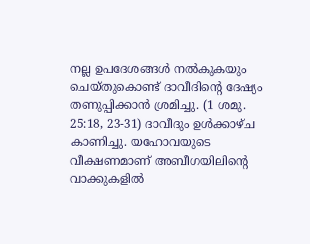നല്ല ഉപദേശങ്ങൾ നൽകുകയും ചെയ്‌തുകൊണ്ട്‌ ദാവീദിന്റെ ദേഷ്യം തണുപ്പിക്കാൻ ശ്രമിച്ചു. (1 ശമു. 25:18, 23-31) ദാവീദും ഉൾക്കാഴ്‌ച കാണിച്ചു. യഹോവയുടെ വീക്ഷണമാണ്‌ അബീഗയിലിന്റെ വാക്കുകളിൽ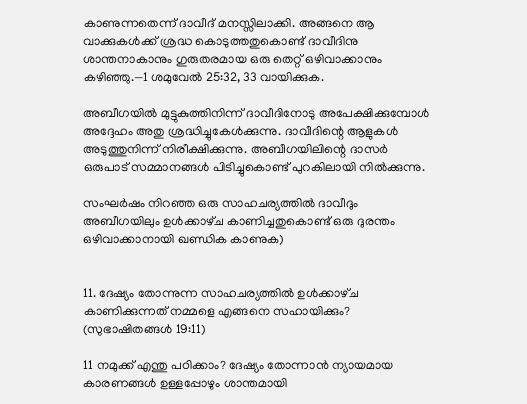കാണുന്നതെന്ന്‌ ദാവീദ്‌ മനസ്സിലാക്കി. അങ്ങനെ ആ വാക്കുകൾക്ക്‌ ശ്രദ്ധ കൊടുത്തതുകൊണ്ട്‌ ദാവീദിനു ശാന്തനാകാനും ഗുരുതരമായ ഒരു തെറ്റ്‌ ഒഴിവാക്കാനും കഴിഞ്ഞു.—1 ശമുവേൽ 25:32, 33 വായിക്കുക.

അബീഗയിൽ മുട്ടുകുത്തിനിന്ന്‌ ദാവീദിനോടു അപേക്ഷിക്കുമ്പോൾ അദ്ദേഹം അതു ശ്രദ്ധിച്ചുകേൾക്കുന്നു. ദാവീദിന്റെ ആളുകൾ അടുത്തുനിന്ന്‌ നിരീക്ഷിക്കുന്നു. അബീഗയിലിന്റെ ദാസർ ഒരുപാട്‌ സമ്മാനങ്ങൾ പിടിച്ചുകൊണ്ട്‌ പുറകിലായി നിൽക്കുന്നു.

സംഘർഷം നിറഞ്ഞ ഒരു സാഹചര്യത്തിൽ ദാവീദും അബീഗയിലും ഉൾക്കാഴ്‌ച കാണിച്ചതുകൊണ്ട്‌ ഒരു ദുരന്തം ഒഴിവാക്കാനായി ഖണ്ഡിക കാണുക)


11. ദേഷ്യം തോന്നുന്ന സാഹചര്യത്തിൽ ഉൾക്കാഴ്‌ച കാണിക്കുന്നത്‌ നമ്മളെ എങ്ങനെ സഹായിക്കും? (സുഭാഷിതങ്ങൾ 19:11)

11 നമുക്ക്‌ എന്തു പഠിക്കാം? ദേഷ്യം തോന്നാൻ ന്യായമായ കാരണങ്ങൾ ഉള്ളപ്പോഴും ശാന്തമായി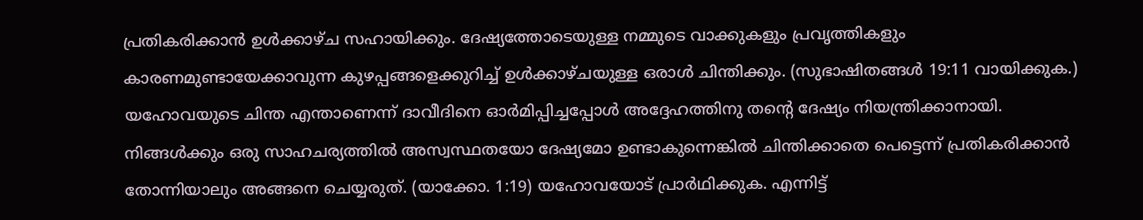പ്രതികരിക്കാൻ ഉൾക്കാഴ്‌ച സഹായിക്കും. ദേഷ്യത്തോടെയുള്ള നമ്മുടെ വാക്കുകളും പ്രവൃത്തികളും കാരണമുണ്ടായേക്കാവുന്ന കുഴപ്പങ്ങളെക്കുറിച്ച്‌ ഉൾക്കാഴ്‌ചയുള്ള ഒരാൾ ചിന്തിക്കും. (സുഭാഷിതങ്ങൾ 19:11 വായിക്കുക.) യഹോവയുടെ ചിന്ത എന്താണെന്ന്‌ ദാവീദിനെ ഓർമിപ്പിച്ചപ്പോൾ അദ്ദേഹത്തിനു തന്റെ ദേഷ്യം നിയന്ത്രിക്കാനായി. നിങ്ങൾക്കും ഒരു സാഹചര്യത്തിൽ അസ്വസ്ഥതയോ ദേഷ്യമോ ഉണ്ടാകുന്നെങ്കിൽ ചിന്തിക്കാതെ പെട്ടെന്ന്‌ പ്രതികരിക്കാൻ തോന്നിയാലും അങ്ങനെ ചെയ്യരുത്‌. (യാക്കോ. 1:19) യഹോവയോട്‌ പ്രാർഥിക്കുക. എന്നിട്ട്‌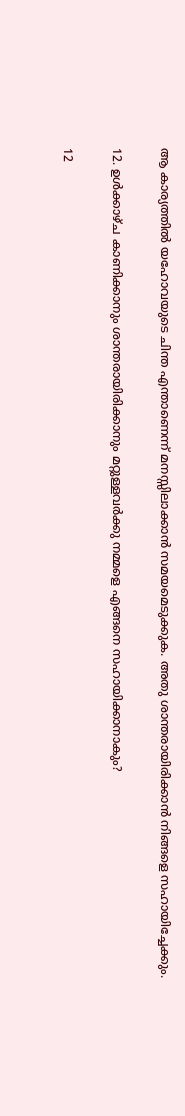ആ കാര്യത്തിൽ യഹോവയുടെ ചിന്ത എന്താണെന്ന്‌ മനസ്സിലാക്കാൻ സമയമെടുക്കുക. അതു ശാന്തരായിരിക്കാൻ നിങ്ങളെ സഹായിച്ചേക്കും.

12. ഉൾക്കാഴ്‌ച കാണിക്കാനും ശാന്തരായിരിക്കാനും മറ്റുള്ളവർക്കു നമ്മളെ എങ്ങനെ സഹായിക്കാനാകും?

12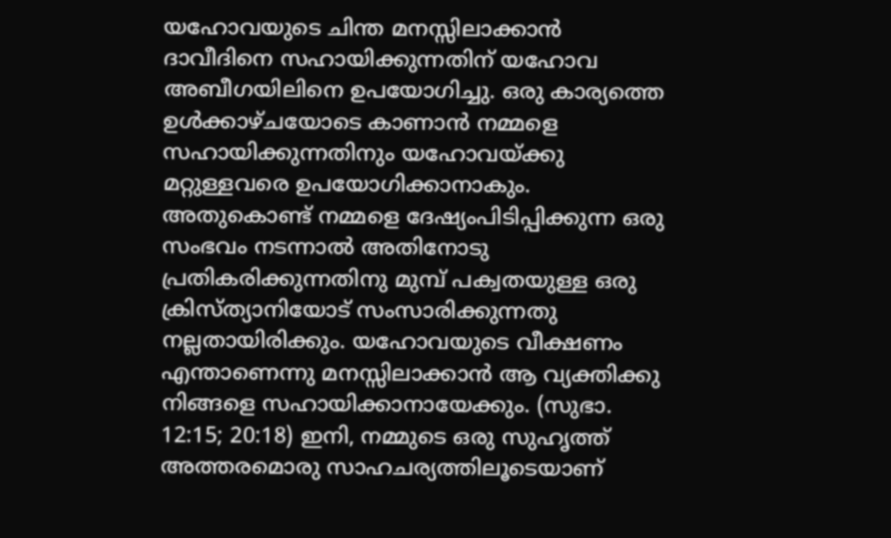യഹോവയുടെ ചിന്ത മനസ്സിലാക്കാൻ ദാവീദിനെ സഹായിക്കുന്നതിന്‌ യഹോവ അബീഗയിലിനെ ഉപയോഗിച്ചു. ഒരു കാര്യത്തെ ഉൾക്കാഴ്‌ചയോടെ കാണാൻ നമ്മളെ സഹായിക്കുന്നതിനും യഹോവയ്‌ക്കു മറ്റുള്ളവരെ ഉപയോഗിക്കാനാകും. അതുകൊണ്ട്‌ നമ്മളെ ദേഷ്യംപിടിപ്പിക്കുന്ന ഒരു സംഭവം നടന്നാൽ അതിനോടു പ്രതികരിക്കുന്നതിനു മുമ്പ്‌ പക്വതയുള്ള ഒരു ക്രിസ്‌ത്യാനിയോട്‌ സംസാരിക്കുന്നതു നല്ലതായിരിക്കും. യഹോവയുടെ വീക്ഷണം എന്താണെന്നു മനസ്സിലാക്കാൻ ആ വ്യക്തിക്കു നിങ്ങളെ സഹായിക്കാനായേക്കും. (സുഭാ. 12:15; 20:18) ഇനി, നമ്മുടെ ഒരു സുഹൃത്ത്‌ അത്തരമൊരു സാഹചര്യത്തിലൂടെയാണ്‌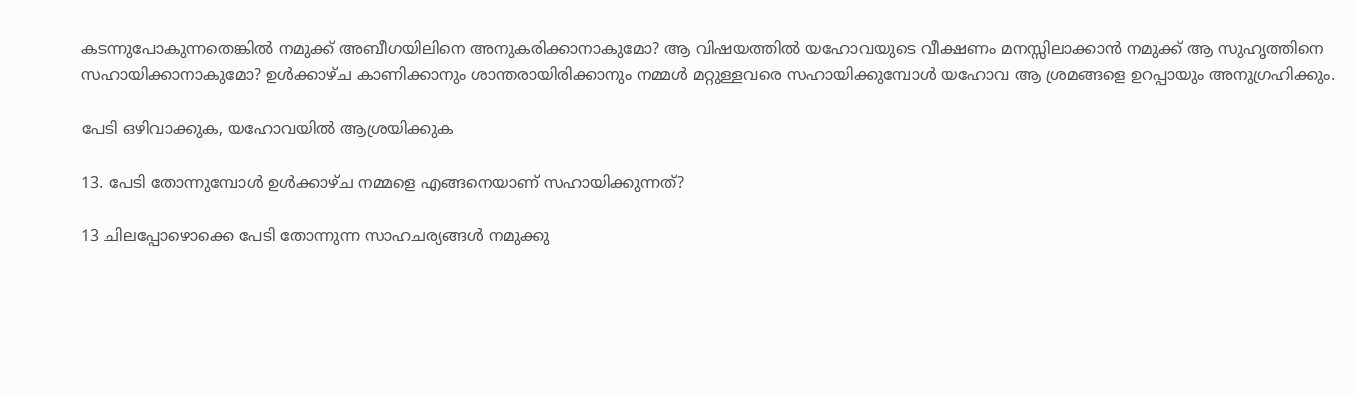കടന്നുപോകുന്നതെങ്കിൽ നമുക്ക്‌ അബീഗയിലിനെ അനുകരിക്കാനാകുമോ? ആ വിഷയത്തിൽ യഹോവയുടെ വീക്ഷണം മനസ്സിലാക്കാൻ നമുക്ക്‌ ആ സുഹൃത്തിനെ സഹായിക്കാനാകുമോ? ഉൾക്കാഴ്‌ച കാണിക്കാനും ശാന്തരായിരിക്കാനും നമ്മൾ മറ്റുള്ളവരെ സഹായിക്കുമ്പോൾ യഹോവ ആ ശ്രമങ്ങളെ ഉറപ്പായും അനുഗ്രഹിക്കും.

പേടി ഒഴിവാക്കുക, യഹോവയിൽ ആശ്രയിക്കുക

13. പേടി തോന്നുമ്പോൾ ഉൾക്കാഴ്‌ച നമ്മളെ എങ്ങനെയാണ്‌ സഹായിക്കുന്നത്‌?

13 ചിലപ്പോഴൊക്കെ പേടി തോന്നുന്ന സാഹചര്യങ്ങൾ നമുക്കു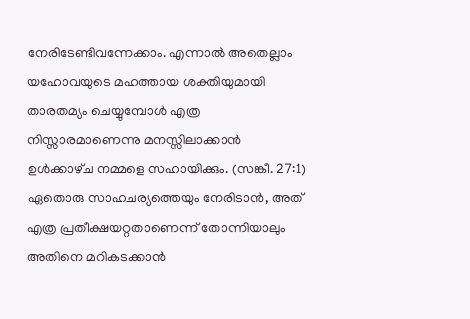നേരിടേണ്ടിവന്നേക്കാം. എന്നാൽ അതെല്ലാം യഹോവയുടെ മഹത്തായ ശക്തിയുമായി താരതമ്യം ചെയ്യുമ്പോൾ എത്ര നിസ്സാരമാണെന്നു മനസ്സിലാക്കാൻ ഉൾക്കാഴ്‌ച നമ്മളെ സഹായിക്കും. (സങ്കീ. 27:1) ഏതൊരു സാഹചര്യത്തെയും നേരിടാൻ, അത്‌ എത്ര പ്രതീക്ഷയറ്റതാണെന്ന്‌ തോന്നിയാലും അതിനെ മറികടക്കാൻ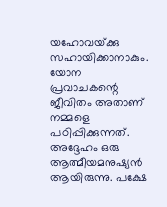യഹോവയ്‌ക്കു സഹായിക്കാനാകും. യോന പ്രവാചകന്റെ ജീവിതം അതാണ്‌ നമ്മളെ പഠിപ്പിക്കുന്നത്‌. അദ്ദേഹം ഒരു ആത്മീയമനുഷ്യൻ ആയിരുന്നു. പക്ഷേ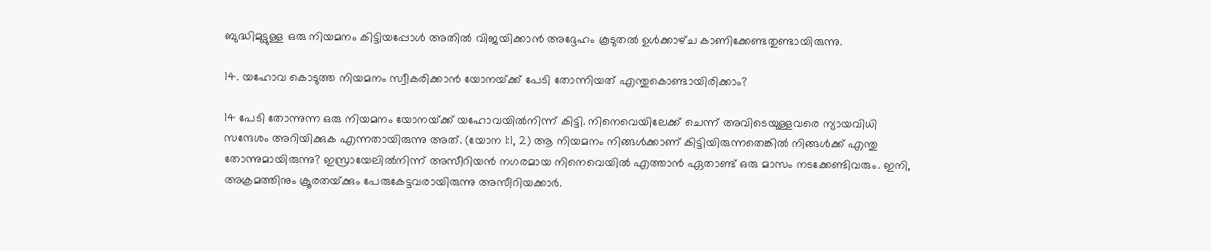ബുദ്ധിമുട്ടുള്ള ഒരു നിയമനം കിട്ടിയപ്പോൾ അതിൽ വിജയിക്കാൻ അദ്ദേഹം കൂടുതൽ ഉൾക്കാഴ്‌ച കാണിക്കേണ്ടതുണ്ടായിരുന്നു.

14. യഹോവ കൊടുത്ത നിയമനം സ്വീകരിക്കാൻ യോനയ്‌ക്ക്‌ പേടി തോന്നിയത്‌ എന്തുകൊണ്ടായിരിക്കാം?

14 പേടി തോന്നുന്ന ഒരു നിയമനം യോനയ്‌ക്ക്‌ യഹോവയിൽനിന്ന്‌ കിട്ടി. നിനെവെയിലേക്ക്‌ ചെന്ന്‌ അവിടെയുള്ളവരെ ന്യായവിധി സന്ദേശം അറിയിക്കുക എന്നതായിരുന്നു അത്‌. (യോന 1:1, 2) ആ നിയമനം നിങ്ങൾക്കാണ്‌ കിട്ടിയിരുന്നതെങ്കിൽ നിങ്ങൾക്ക്‌ എന്തു തോന്നുമായിരുന്നു? ഇസ്രായേലിൽനിന്ന്‌ അസീറിയൻ നഗരമായ നിനെവെയിൽ എത്താൻ ഏതാണ്ട്‌ ഒരു മാസം നടക്കേണ്ടിവരും. ഇനി, അക്രമത്തിനും ക്രൂരതയ്‌ക്കും പേരുകേട്ടവരായിരുന്നു അസീറിയക്കാർ.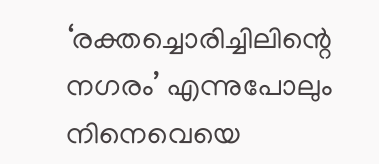‘രക്തച്ചൊരിച്ചിലിന്റെ നഗരം’ എന്നുപോലും നിനെവെയെ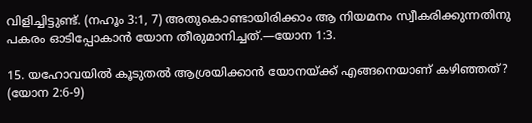വിളിച്ചിട്ടുണ്ട്‌. (നഹൂം 3:1, 7) അതുകൊണ്ടായിരിക്കാം ആ നിയമനം സ്വീകരിക്കുന്നതിനു പകരം ഓടിപ്പോകാൻ യോന തീരുമാനിച്ചത്‌.—യോന 1:3.

15. യഹോവയിൽ കൂടുതൽ ആശ്രയിക്കാൻ യോനയ്‌ക്ക്‌ എങ്ങനെയാണ്‌ കഴിഞ്ഞത്‌? (യോന 2:6-9)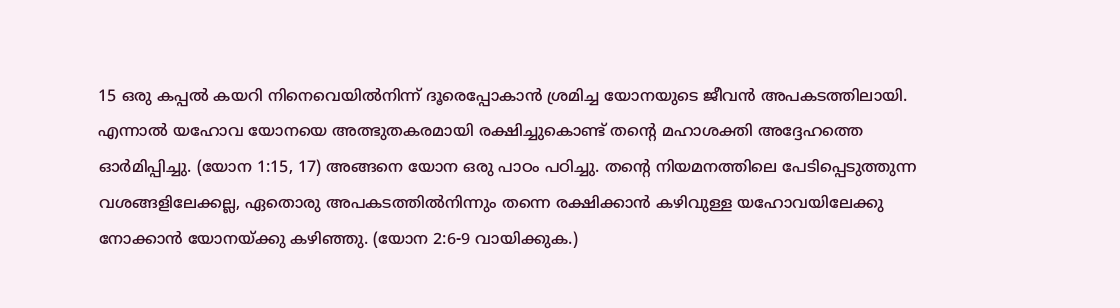15 ഒരു കപ്പൽ കയറി നിനെവെയിൽനിന്ന്‌ ദൂരെപ്പോകാൻ ശ്രമിച്ച യോനയുടെ ജീവൻ അപകടത്തിലായി. എന്നാൽ യഹോവ യോനയെ അത്ഭുതകരമായി രക്ഷിച്ചുകൊണ്ട്‌ തന്റെ മഹാശക്തി അദ്ദേഹത്തെ ഓർമിപ്പിച്ചു. (യോന 1:15, 17) അങ്ങനെ യോന ഒരു പാഠം പഠിച്ചു. തന്റെ നിയമനത്തിലെ പേടിപ്പെടുത്തുന്ന വശങ്ങളിലേക്കല്ല, ഏതൊരു അപകടത്തിൽനിന്നും തന്നെ രക്ഷിക്കാൻ കഴിവുള്ള യഹോവയിലേക്കു നോക്കാൻ യോനയ്‌ക്കു കഴിഞ്ഞു. (യോന 2:6-9 വായിക്കുക.)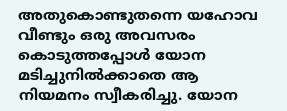അതുകൊണ്ടുതന്നെ യഹോവ വീണ്ടും ഒരു അവസരം കൊടുത്തപ്പോൾ യോന മടിച്ചുനിൽക്കാതെ ആ നിയമനം സ്വീകരിച്ചു. യോന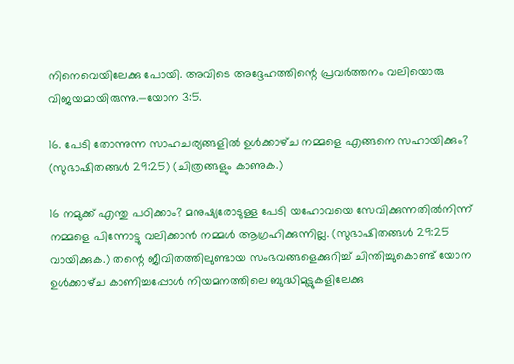നിനെവെയിലേക്കു പോയി. അവിടെ അദ്ദേഹത്തിന്റെ പ്രവർത്തനം വലിയൊരു വിജയമായിരുന്നു.—യോന 3:5.

16. പേടി തോന്നുന്ന സാഹചര്യങ്ങളിൽ ഉൾക്കാഴ്‌ച നമ്മളെ എങ്ങനെ സഹായിക്കും? (സുഭാഷിതങ്ങൾ 29:25) (ചിത്രങ്ങളും കാണുക.)

16 നമുക്ക്‌ എന്തു പഠിക്കാം? മനുഷ്യരോടുള്ള പേടി യഹോവയെ സേവിക്കുന്നതിൽനിന്ന്‌ നമ്മളെ പിന്നോട്ടു വലിക്കാൻ നമ്മൾ ആഗ്രഹിക്കുന്നില്ല. (സുഭാഷിതങ്ങൾ 29:25 വായിക്കുക.) തന്റെ ജീവിതത്തിലുണ്ടായ സംഭവങ്ങളെക്കുറിച്ച്‌ ചിന്തിച്ചുകൊണ്ട്‌ യോന ഉൾക്കാഴ്‌ച കാണിച്ചപ്പോൾ നിയമനത്തിലെ ബുദ്ധിമുട്ടുകളിലേക്കു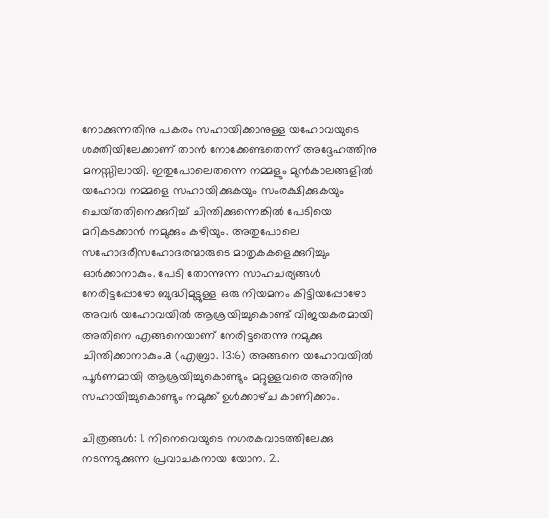നോക്കുന്നതിനു പകരം സഹായിക്കാനുള്ള യഹോവയുടെ ശക്തിയിലേക്കാണ്‌ താൻ നോക്കേണ്ടതെന്ന്‌ അദ്ദേഹത്തിനു മനസ്സിലായി. ഇതുപോലെതന്നെ നമ്മളും മുൻകാലങ്ങളിൽ യഹോവ നമ്മളെ സഹായിക്കുകയും സംരക്ഷിക്കുകയും ചെയ്‌തതിനെക്കുറിച്ച്‌ ചിന്തിക്കുന്നെങ്കിൽ പേടിയെ മറികടക്കാൻ നമുക്കും കഴിയും. അതുപോലെ സഹോദരീസഹോദരന്മാരുടെ മാതൃകകളെക്കുറിച്ചും ഓർക്കാനാകും. പേടി തോന്നുന്ന സാഹചര്യങ്ങൾ നേരിട്ടപ്പോഴോ ബുദ്ധിമുട്ടുള്ള ഒരു നിയമനം കിട്ടിയപ്പോഴോ അവർ യഹോവയിൽ ആശ്രയിച്ചുകൊണ്ട്‌ വിജയകരമായി അതിനെ എങ്ങനെയാണ്‌ നേരിട്ടതെന്നു നമുക്കു ചിന്തിക്കാനാകും.a (എബ്രാ. 13:6) അങ്ങനെ യഹോവയിൽ പൂർണമായി ആശ്രയിച്ചുകൊണ്ടും മറ്റുള്ളവരെ അതിനു സഹായിച്ചുകൊണ്ടും നമുക്ക്‌ ഉൾക്കാഴ്‌ച കാണിക്കാം.

ചിത്രങ്ങൾ: 1. നിനെവെയുടെ നഗരകവാടത്തിലേക്കു നടന്നടുക്കുന്ന പ്രവാചകനായ യോന. 2.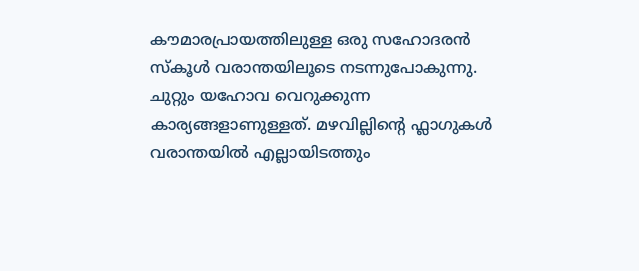കൗമാരപ്രായത്തിലുള്ള ഒരു സഹോദരൻ സ്‌കൂൾ വരാന്തയിലൂടെ നടന്നുപോകുന്നു. ചുറ്റും യഹോവ വെറുക്കുന്ന കാര്യങ്ങളാണുള്ളത്‌. മഴവില്ലിന്റെ ഫ്ലാഗുകൾ വരാന്തയിൽ എല്ലായിടത്തും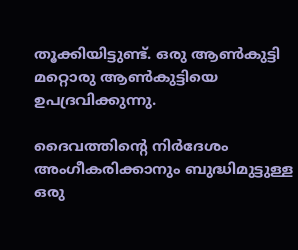തൂക്കിയിട്ടുണ്ട്‌. ഒരു ആൺകുട്ടി മറ്റൊരു ആൺകുട്ടിയെ ഉപദ്രവിക്കുന്നു.

ദൈവത്തിന്റെ നിർദേശം അംഗീകരിക്കാനും ബുദ്ധിമുട്ടുള്ള ഒരു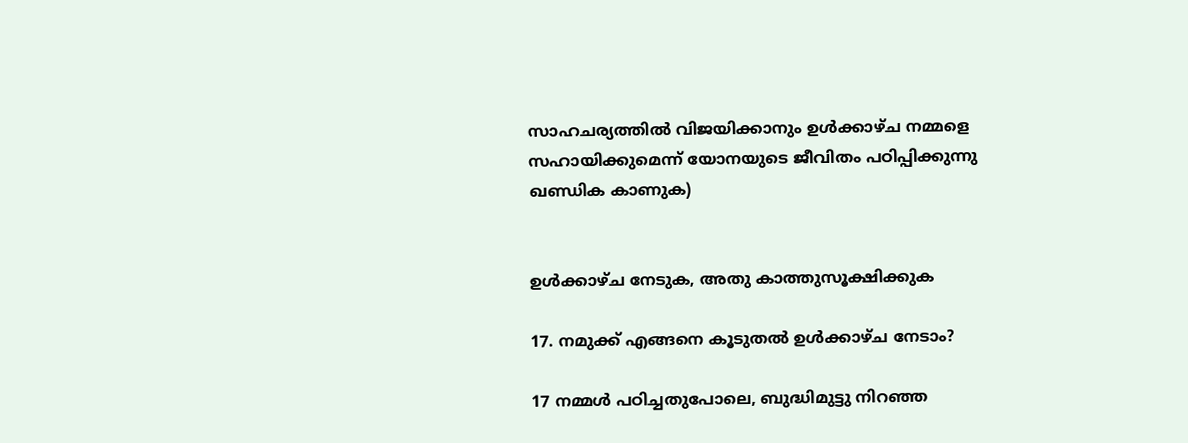സാഹചര്യത്തിൽ വിജയിക്കാനും ഉൾക്കാഴ്‌ച നമ്മളെ സഹായിക്കുമെന്ന്‌ യോനയുടെ ജീവിതം പഠിപ്പിക്കുന്നു ഖണ്ഡിക കാണുക)


ഉൾക്കാഴ്‌ച നേടുക, അതു കാത്തുസൂക്ഷിക്കുക

17. നമുക്ക്‌ എങ്ങനെ കൂടുതൽ ഉൾക്കാഴ്‌ച നേടാം?

17 നമ്മൾ പഠിച്ചതുപോലെ, ബുദ്ധിമുട്ടു നിറഞ്ഞ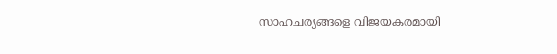സാഹചര്യങ്ങളെ വിജയകരമായി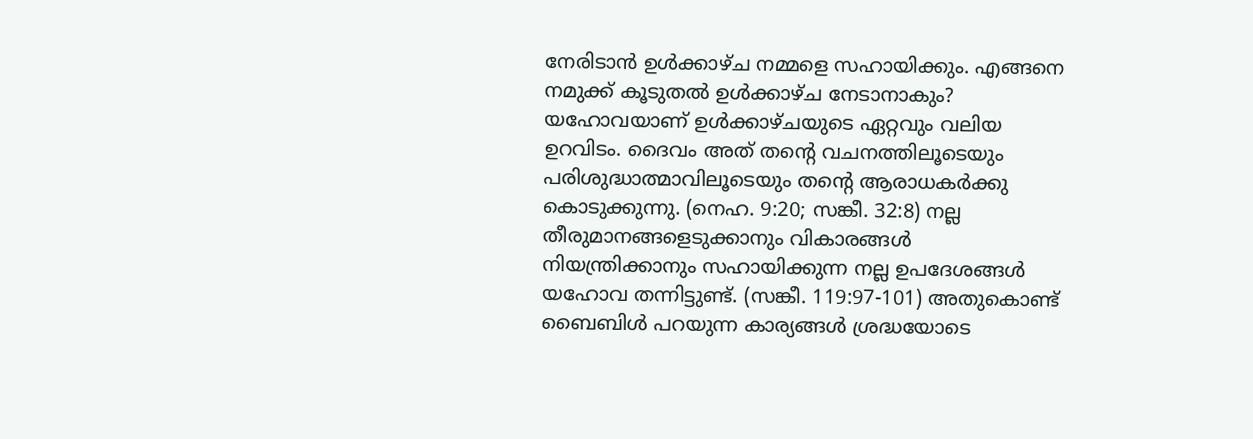നേരിടാൻ ഉൾക്കാഴ്‌ച നമ്മളെ സഹായിക്കും. എങ്ങനെ നമുക്ക്‌ കൂടുതൽ ഉൾക്കാഴ്‌ച നേടാനാകും? യഹോവയാണ്‌ ഉൾക്കാഴ്‌ചയുടെ ഏറ്റവും വലിയ ഉറവിടം. ദൈവം അത്‌ തന്റെ വചനത്തിലൂടെയും പരിശുദ്ധാത്മാവിലൂടെയും തന്റെ ആരാധകർക്കു കൊടുക്കുന്നു. (നെഹ. 9:20; സങ്കീ. 32:8) നല്ല തീരുമാനങ്ങളെടുക്കാനും വികാരങ്ങൾ നിയന്ത്രിക്കാനും സഹായിക്കുന്ന നല്ല ഉപദേശങ്ങൾ യഹോവ തന്നിട്ടുണ്ട്‌. (സങ്കീ. 119:97-101) അതുകൊണ്ട്‌ ബൈബിൾ പറയുന്ന കാര്യങ്ങൾ ശ്രദ്ധയോടെ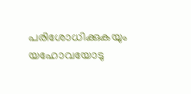പരിശോധിക്കുകയും യഹോവയോടു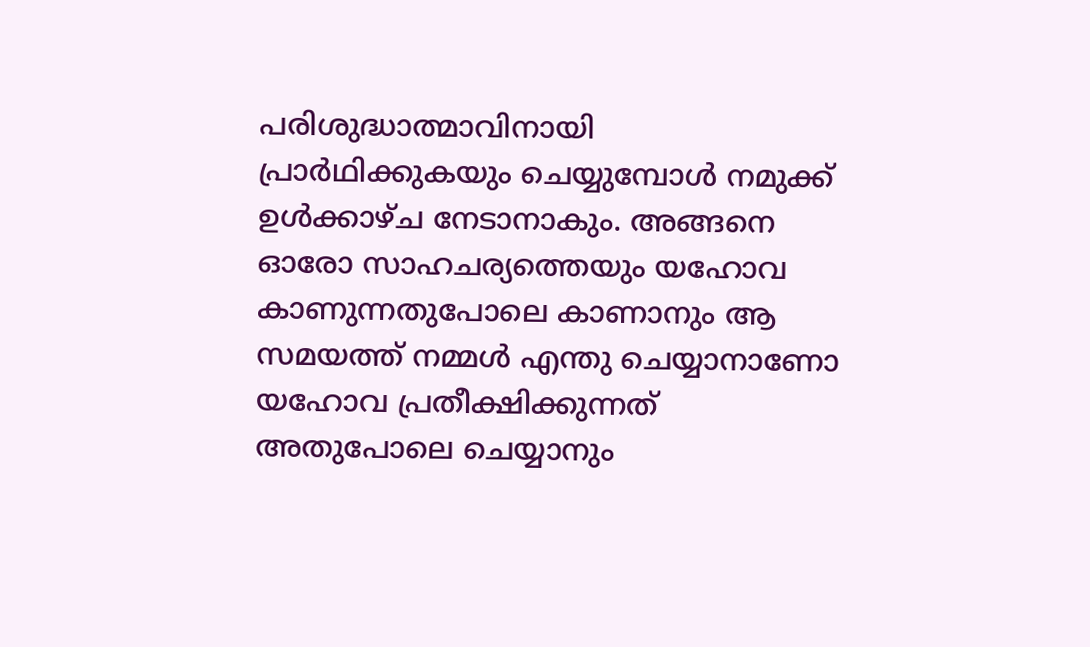പരിശുദ്ധാത്മാവിനായി പ്രാർഥിക്കുകയും ചെയ്യുമ്പോൾ നമുക്ക്‌ ഉൾക്കാഴ്‌ച നേടാനാകും. അങ്ങനെ ഓരോ സാഹചര്യത്തെയും യഹോവ കാണുന്നതുപോലെ കാണാനും ആ സമയത്ത്‌ നമ്മൾ എന്തു ചെയ്യാനാണോ യഹോവ പ്രതീക്ഷിക്കുന്നത്‌ അതുപോലെ ചെയ്യാനും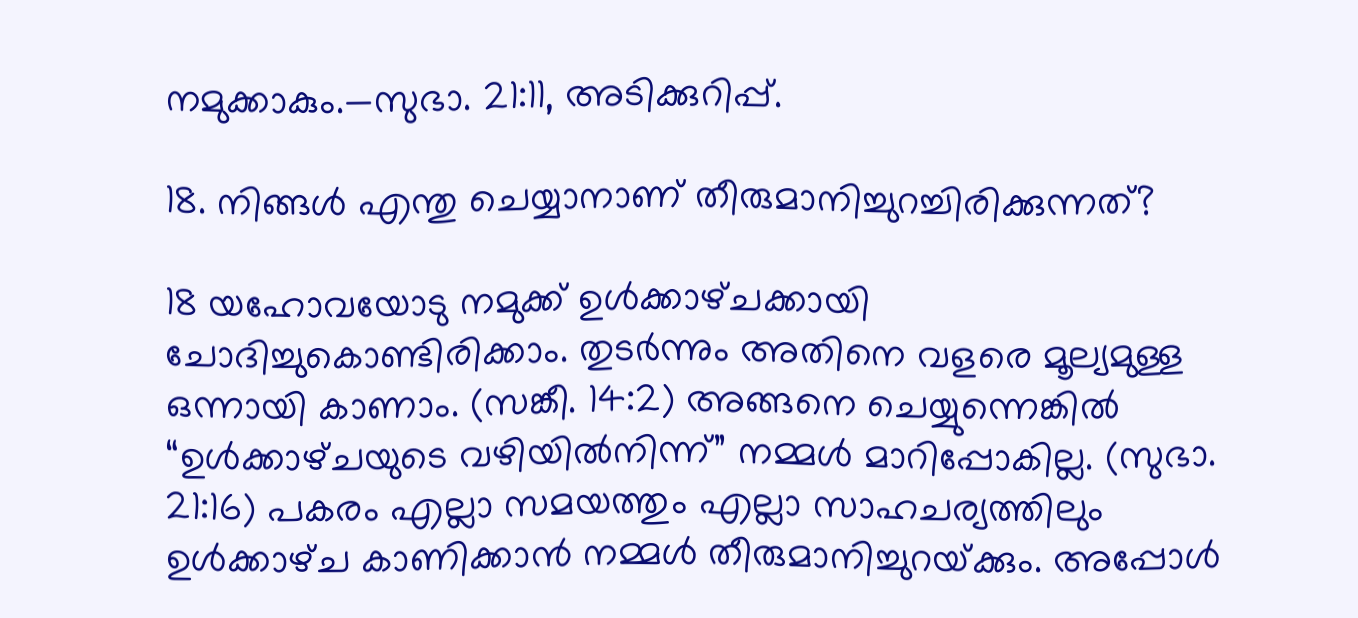നമുക്കാകും.—സുഭാ. 21:11, അടിക്കുറിപ്പ്‌.

18. നിങ്ങൾ എന്തു ചെയ്യാനാണ്‌ തീരുമാനിച്ചുറച്ചിരിക്കുന്നത്‌?

18 യഹോവയോടു നമുക്ക്‌ ഉൾക്കാഴ്‌ചക്കായി ചോദിച്ചുകൊണ്ടിരിക്കാം. തുടർന്നും അതിനെ വളരെ മൂല്യമുള്ള ഒന്നായി കാണാം. (സങ്കീ. 14:2) അങ്ങനെ ചെയ്യുന്നെങ്കിൽ “ഉൾക്കാഴ്‌ചയുടെ വഴിയിൽനിന്ന്‌” നമ്മൾ മാറിപ്പോകില്ല. (സുഭാ. 21:16) പകരം എല്ലാ സമയത്തും എല്ലാ സാഹചര്യത്തിലും ഉൾക്കാഴ്‌ച കാണിക്കാൻ നമ്മൾ തീരുമാനിച്ചുറയ്‌ക്കും. അപ്പോൾ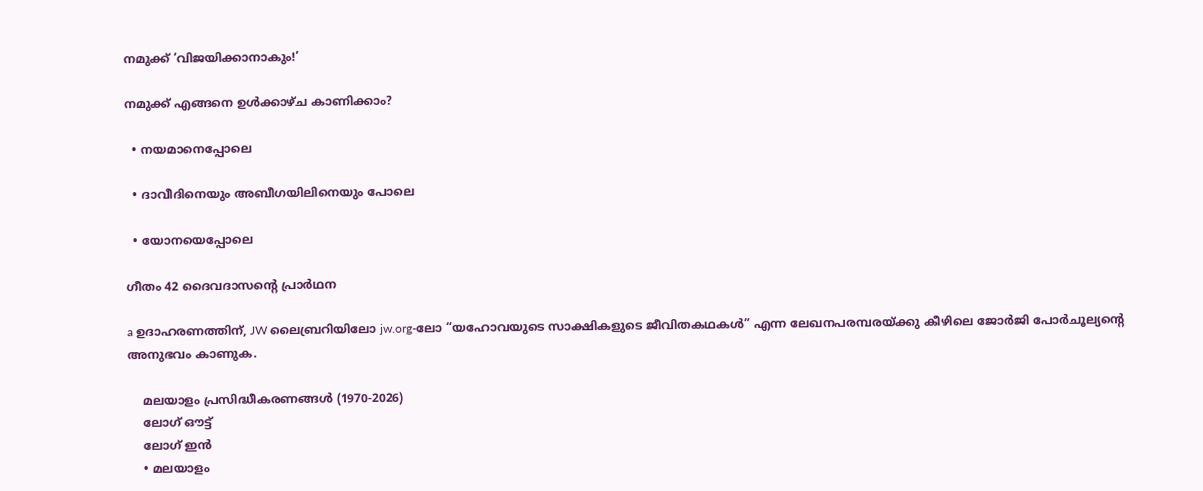നമുക്ക്‌ ‘വിജയിക്കാനാകും!’

നമുക്ക്‌ എങ്ങനെ ഉൾക്കാഴ്‌ച കാണിക്കാം?

  • നയമാനെപ്പോലെ

  • ദാവീദിനെയും അബീഗയിലിനെയും പോലെ

  • യോനയെപ്പോലെ

ഗീതം 42 ദൈവദാസന്റെ പ്രാർഥന

a ഉദാഹരണത്തിന്‌, JW ലൈബ്രറിയിലോ jw.org-ലോ “യഹോവയുടെ സാക്ഷികളുടെ ജീവിതകഥകൾ” എന്ന ലേഖനപരമ്പരയ്‌ക്കു കീഴിലെ ജോർജി പോർചൂല്യന്റെ അനുഭവം കാണുക.

    മലയാളം പ്രസിദ്ധീകരണങ്ങൾ (1970-2026)
    ലോഗ് ഔട്ട്
    ലോഗ് ഇൻ
    • മലയാളം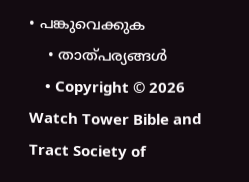• പങ്കുവെക്കുക
    • താത്പര്യങ്ങൾ
    • Copyright © 2026 Watch Tower Bible and Tract Society of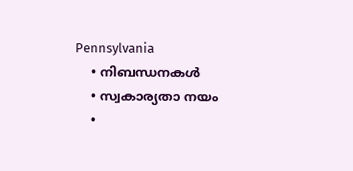Pennsylvania
    • നിബന്ധനകള്‍
    • സ്വകാര്യതാ നയം
    •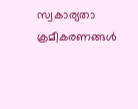സ്വകാര്യതാ ക്രമീകരണങ്ങൾ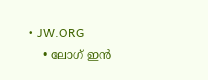• JW.ORG
    • ലോഗ് ഇൻ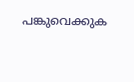പങ്കുവെക്കുക